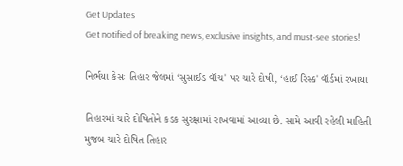Get Updates
Get notified of breaking news, exclusive insights, and must-see stories!

નિર્ભયા કેસઃ તિહાર જેલમાં ‘સુસાઈડ વૉચ' પર ચારે દોષી, ‘હાઈ રિસ્ક' વૉર્ડમાં રખાયા

તિહારમાં ચારે દોષિતોને કડક સુરક્ષામાં રાખવામાં આવ્યા છે. સામે આવી રહેલી માહિતી મુજબ ચારે દોષિત તિહાર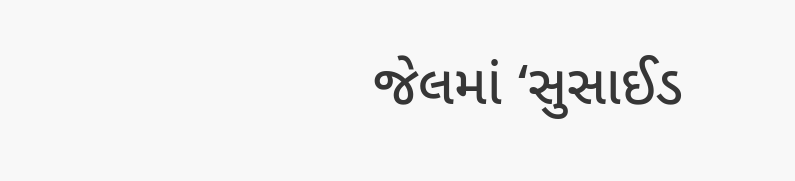જેલમાં ‘સુસાઈડ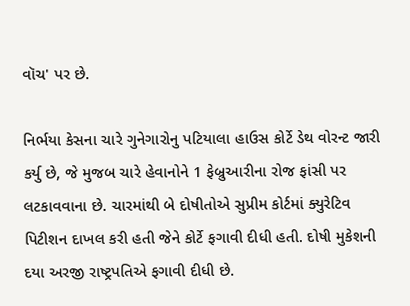વૉચ' પર છે.

નિર્ભયા કેસના ચારે ગુનેગારોનુ પટિયાલા હાઉસ કોર્ટે ડેથ વોરન્ટ જારી કર્યુ છે, જે મુજબ ચારે હેવાનોને 1 ફેબ્રુઆરીના રોજ ફાંસી પર લટકાવવાના છે. ચારમાંથી બે દોષીતોએ સુપ્રીમ કોર્ટમાં ક્યુરેટિવ પિટીશન દાખલ કરી હતી જેને કોર્ટે ફગાવી દીધી હતી. દોષી મુકેશની દયા અરજી રાષ્ટ્રપતિએ ફગાવી દીધી છે.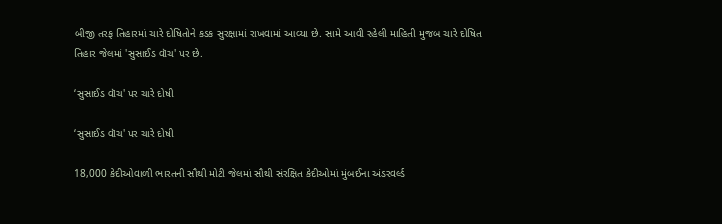બીજી તરફ તિહારમાં ચારે દોષિતોને કડક સુરક્ષામાં રાખવામાં આવ્યા છે. સામે આવી રહેલી માહિતી મુજબ ચારે દોષિત તિહાર જેલમાં 'સુસાઈડ વૉચ' પર છે.

‘સુસાઈડ વૉચ' પર ચારે દોષી

‘સુસાઈડ વૉચ' પર ચારે દોષી

18,000 કેદીઓવાળી ભારતની સૌથી મોટી જેલમાં સૌથી સંરક્ષિત કેદીઓમાં મુંબઈના અંડરવર્લ્ડ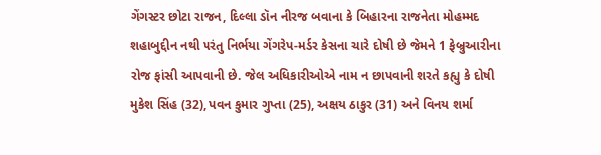ગેંગસ્ટર છોટા રાજન, દિલ્લા ડૉન નીરજ બવાના કે બિહારના રાજનેતા મોહમ્મદ શહાબુદ્દીન નથી પરંતુ નિર્ભયા ગેંગરેપ-મર્ડર કેસના ચારે દોષી છે જેમને 1 ફેબ્રુઆરીના રોજ ફાંસી આપવાની છે. જેલ અધિકારીઓએ નામ ન છાપવાની શરતે કહ્યુ કે દોષી મુકેશ સિંહ (32), પવન કુમાર ગુપ્તા (25), અક્ષય ઠાકુર (31) અને વિનય શર્મા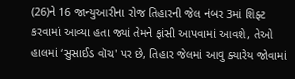(26)ને 16 જાન્યુઆરીના રોજ તિહારની જેલ નંબર 3માં શિફ્ટ કરવામાં આવ્યા હતા જ્યાં તેમને ફાંસી આપવામાં આવશે, તેઓ હાલમાં ‘સુસાઈડ વૉચ' પર છે, તિહાર જેલમાં આવુ ક્યારેય જોવામાં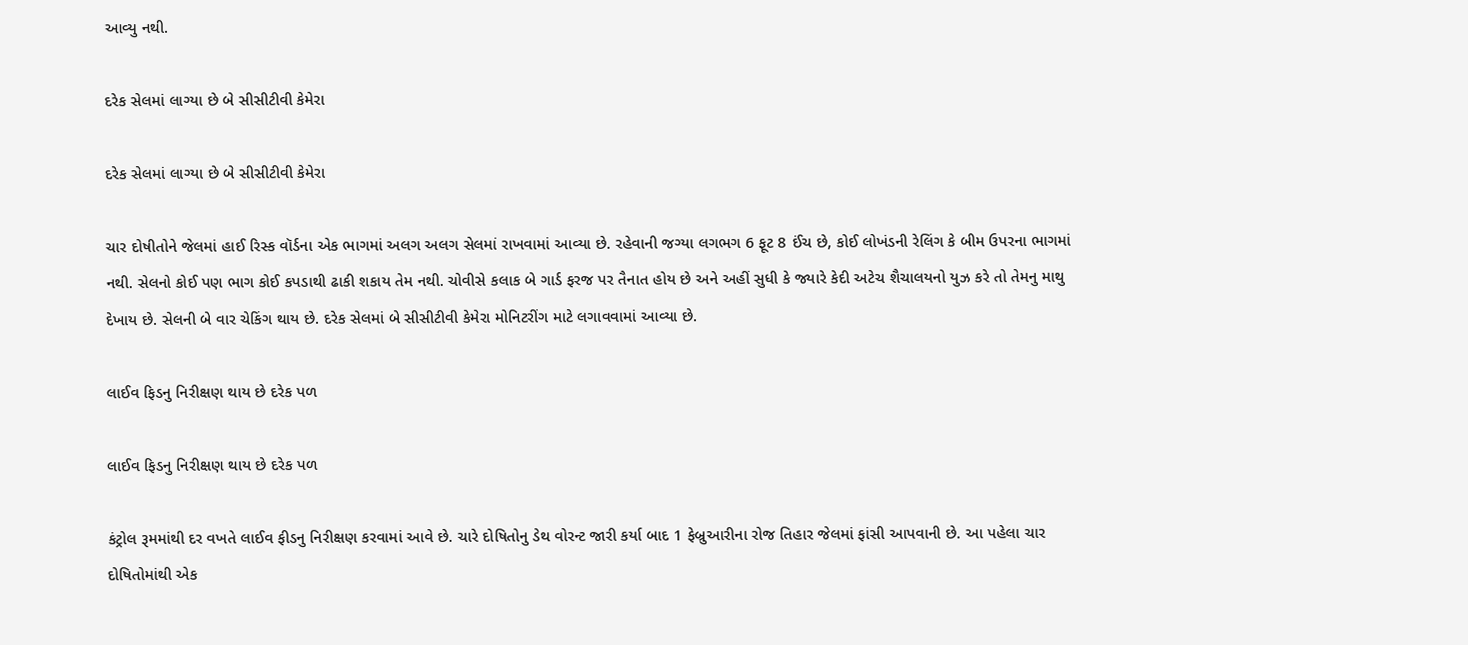આવ્યુ નથી.

દરેક સેલમાં લાગ્યા છે બે સીસીટીવી કેમેરા

દરેક સેલમાં લાગ્યા છે બે સીસીટીવી કેમેરા

ચાર દોષીતોને જેલમાં હાઈ રિસ્ક વૉર્ડના એક ભાગમાં અલગ અલગ સેલમાં રાખવામાં આવ્યા છે. રહેવાની જગ્યા લગભગ 6 ફૂટ 8 ઈંચ છે, કોઈ લોખંડની રેલિંગ કે બીમ ઉપરના ભાગમાં નથી. સેલનો કોઈ પણ ભાગ કોઈ કપડાથી ઢાકી શકાય તેમ નથી. ચોવીસે કલાક બે ગાર્ડ ફરજ પર તૈનાત હોય છે અને અહીં સુધી કે જ્યારે કેદી અટેચ શૈચાલયનો યુઝ કરે તો તેમનુ માથુ દેખાય છે. સેલની બે વાર ચેકિંગ થાય છે. દરેક સેલમાં બે સીસીટીવી કેમેરા મોનિટરીંગ માટે લગાવવામાં આવ્યા છે.

લાઈવ ફિડનુ નિરીક્ષણ થાય છે દરેક પળ

લાઈવ ફિડનુ નિરીક્ષણ થાય છે દરેક પળ

કંટ્રોલ રૂમમાંથી દર વખતે લાઈવ ફીડનુ નિરીક્ષણ કરવામાં આવે છે. ચારે દોષિતોનુ ડેથ વોરન્ટ જારી કર્યા બાદ 1 ફેબ્રુઆરીના રોજ તિહાર જેલમાં ફાંસી આપવાની છે. આ પહેલા ચાર દોષિતોમાંથી એક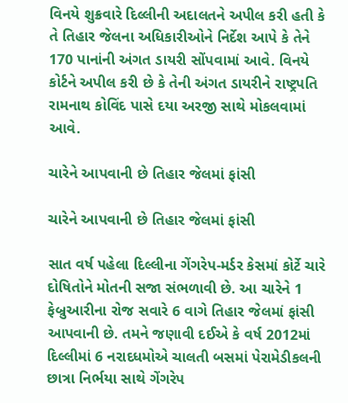વિનયે શુક્રવારે દિલ્લીની અદાલતને અપીલ કરી હતી કે તે તિહાર જેલના અધિકારીઓને નિર્દેશ આપે કે તેને 170 પાનાંની અંગત ડાયરી સોંપવામાં આવે. વિનયે કોર્ટને અપીલ કરી છે કે તેની અંગત ડાયરીને રાષ્ટ્રપતિ રામનાથ કોવિંદ પાસે દયા અરજી સાથે મોકલવામાં આવે.

ચારેને આપવાની છે તિહાર જેલમાં ફાંસી

ચારેને આપવાની છે તિહાર જેલમાં ફાંસી

સાત વર્ષ પહેલા દિલ્લીના ગેંગરેપ-મર્ડર કેસમાં કોર્ટે ચારે દોષિતોને મોતની સજા સંભળાવી છે. આ ચારેને 1 ફેબ્રુઆરીના રોજ સવારે 6 વાગે તિહાર જેલમાં ફાંસી આપવાની છે. તમને જણાવી દઈએ કે વર્ષ 2012માં દિલ્લીમાં 6 નરાદધમોએ ચાલતી બસમાં પેરામેડીકલની છાત્રા નિર્ભયા સાથે ગેંગરેપ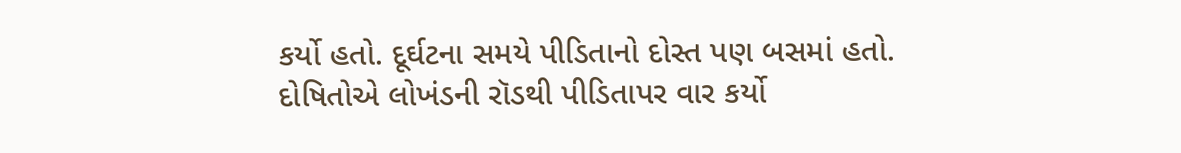કર્યો હતો. દૂર્ઘટના સમયે પીડિતાનો દોસ્ત પણ બસમાં હતો. દોષિતોએ લોખંડની રૉડથી પીડિતાપર વાર કર્યો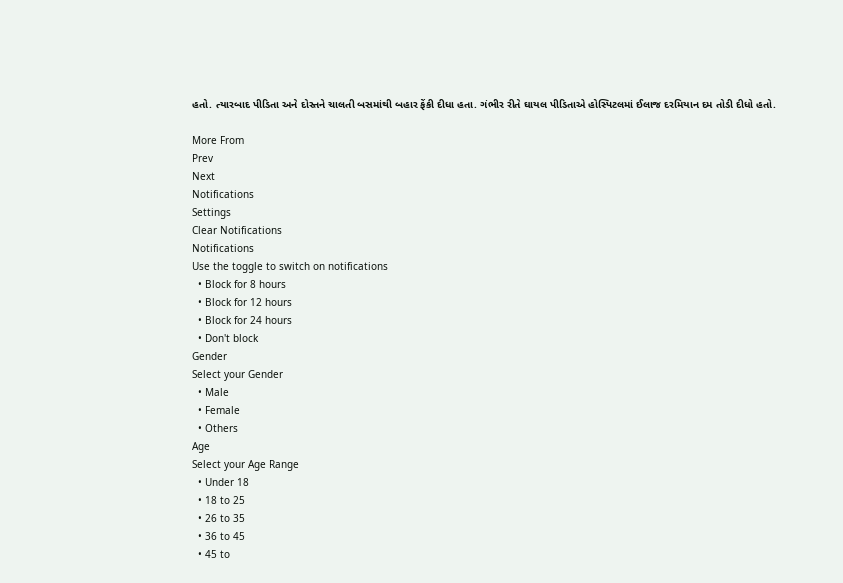હતો. ત્યારબાદ પીડિતા અને દોસ્તને ચાલતી બસમાંથી બહાર ફેંકી દીધા હતા. ગંભીર રીતે ઘાયલ પીડિતાએ હોસ્પિટલમાં ઈલાજ દરમિયાન દમ તોડી દીધો હતો.

More From
Prev
Next
Notifications
Settings
Clear Notifications
Notifications
Use the toggle to switch on notifications
  • Block for 8 hours
  • Block for 12 hours
  • Block for 24 hours
  • Don't block
Gender
Select your Gender
  • Male
  • Female
  • Others
Age
Select your Age Range
  • Under 18
  • 18 to 25
  • 26 to 35
  • 36 to 45
  • 45 to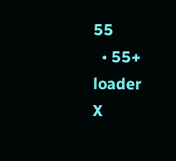55
  • 55+
loader
X